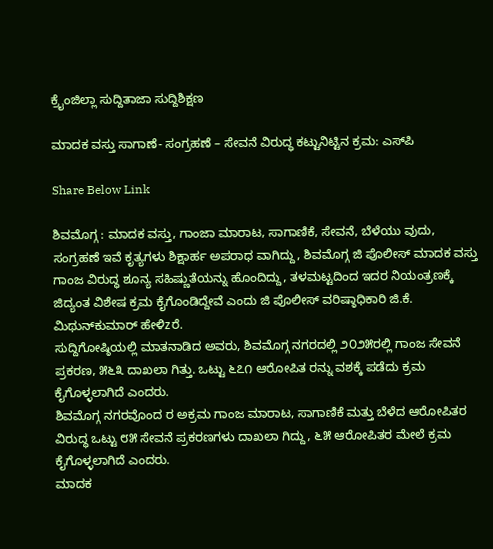ಕ್ರೈಂಜಿಲ್ಲಾ ಸುದ್ದಿತಾಜಾ ಸುದ್ದಿಶಿಕ್ಷಣ

ಮಾದಕ ವಸ್ತು ಸಾಗಾಣೆ- ಸಂಗ್ರಹಣೆ – ಸೇವನೆ ವಿರುದ್ಧ ಕಟ್ಟುನಿಟ್ಟಿನ ಕ್ರಮ: ಎಸ್‌ಪಿ

Share Below Link

ಶಿವಮೊಗ್ಗ : ಮಾದಕ ವಸ್ತು, ಗಾಂಜಾ ಮಾರಾಟ, ಸಾಗಾಣಿಕೆ, ಸೇವನೆ, ಬೆಳೆಯು ವುದು, ಸಂಗ್ರಹಣೆ ಇವೆ ಕೃತ್ಯಗಳು ಶಿಕ್ಷಾರ್ಹ ಅಪರಾಧ ವಾಗಿದ್ದು, ಶಿವಮೊಗ್ಗ ಜಿ ಪೊಲೀಸ್ ಮಾದಕ ವಸ್ತು ಗಾಂಜ ವಿರುದ್ಧ ಶೂನ್ಯ ಸಹಿಷ್ಣುತೆಯನ್ನು ಹೊಂದಿದ್ದು, ತಳಮಟ್ಟದಿಂದ ಇದರ ನಿಯಂತ್ರಣಕ್ಕೆ ಜಿದ್ಯಂತ ವಿಶೇಷ ಕ್ರಮ ಕೈಗೊಂಡಿದ್ದೇವೆ ಎಂದು ಜಿ ಪೊಲೀಸ್ ವರಿಷ್ಠಾಧಿಕಾರಿ ಜಿ.ಕೆ. ಮಿಥುನ್‌ಕುಮಾರ್ ಹೇಳಿzರೆ.
ಸುದ್ದಿಗೋಷ್ಠಿಯಲ್ಲಿ ಮಾತನಾಡಿದ ಅವರು, ಶಿವಮೊಗ್ಗ ನಗರದಲ್ಲಿ ೨೦೨೫ರಲ್ಲಿ ಗಾಂಜ ಸೇವನೆ ಪ್ರಕರಣ, ೫೬೩ ದಾಖಲಾ ಗಿತ್ತು. ಒಟ್ಟು ೬೭೧ ಆರೋಪಿತ ರನ್ನು ವಶಕ್ಕೆ ಪಡೆದು ಕ್ರಮ ಕೈಗೊಳ್ಳಲಾಗಿದೆ ಎಂದರು.
ಶಿವಮೊಗ್ಗ ನಗರವೊಂದ ರ ಅಕ್ರಮ ಗಾಂಜ ಮಾರಾಟ, ಸಾಗಾಣಿಕೆ ಮತ್ತು ಬೆಳೆದ ಆರೋಪಿತರ ವಿರುದ್ಧ ಒಟ್ಟು ೮೫ ಸೇವನೆ ಪ್ರಕರಣಗಳು ದಾಖಲಾ ಗಿದ್ದು, ೬೫ ಆರೋಪಿತರ ಮೇಲೆ ಕ್ರಮ ಕೈಗೊಳ್ಳಲಾಗಿದೆ ಎಂದರು.
ಮಾದಕ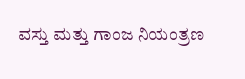ವಸ್ತು ಮತ್ತು ಗಾಂಜ ನಿಯಂತ್ರಣ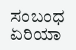ಸಂಬಂಧ ಏರಿಯಾ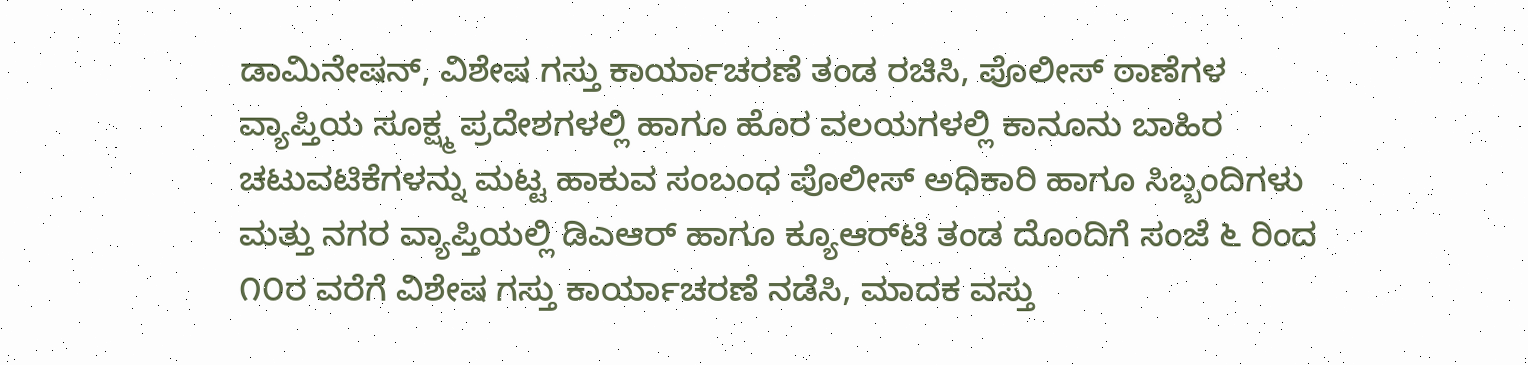ಡಾಮಿನೇಷನ್, ವಿಶೇಷ ಗಸ್ತು ಕಾರ್ಯಾಚರಣೆ ತಂಡ ರಚಿಸಿ, ಪೊಲೀಸ್ ಠಾಣೆಗಳ ವ್ಯಾಪ್ತಿಯ ಸೂಕ್ಷ್ಮ ಪ್ರದೇಶಗಳಲ್ಲಿ ಹಾಗೂ ಹೊರ ವಲಯಗಳಲ್ಲಿ ಕಾನೂನು ಬಾಹಿರ ಚಟುವಟಿಕೆಗಳನ್ನು ಮಟ್ಟ ಹಾಕುವ ಸಂಬಂಧ ಪೊಲೀಸ್ ಅಧಿಕಾರಿ ಹಾಗೂ ಸಿಬ್ಬಂದಿಗಳು ಮತ್ತು ನಗರ ವ್ಯಾಪ್ತಿಯಲ್ಲಿ ಡಿಎಆರ್ ಹಾಗೂ ಕ್ಯೂಆರ್‌ಟಿ ತಂಡ ದೊಂದಿಗೆ ಸಂಜೆ ೬ ರಿಂದ ೧೦ರ ವರೆಗೆ ವಿಶೇಷ ಗಸ್ತು ಕಾರ್ಯಾಚರಣೆ ನಡೆಸಿ, ಮಾದಕ ವಸ್ತು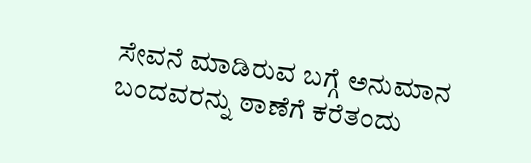ಸೇವನೆ ಮಾಡಿರುವ ಬಗ್ಗೆ ಅನುಮಾನ ಬಂದವರನ್ನು ಠಾಣೆಗೆ ಕರೆತಂದು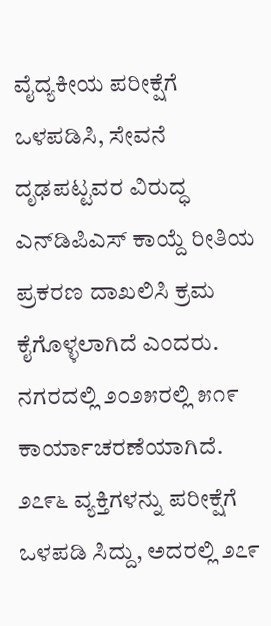ವೈದ್ಯಕೀಯ ಪರೀಕ್ಷೆಗೆ ಒಳಪಡಿಸಿ, ಸೇವನೆ ದೃಢಪಟ್ಟವರ ವಿರುದ್ಧ ಎನ್‌ಡಿಪಿಎಸ್ ಕಾಯ್ದೆ ರೀತಿಯ ಪ್ರಕರಣ ದಾಖಲಿಸಿ ಕ್ರಮ ಕೈಗೊಳ್ಳಲಾಗಿದೆ ಎಂದರು.
ನಗರದಲ್ಲಿ ೨೦೨೫ರಲ್ಲಿ ೫೧೯ ಕಾರ್ಯಾಚರಣೆಯಾಗಿದೆ. ೨೭೯೬ ವ್ಯಕ್ತಿಗಳನ್ನು ಪರೀಕ್ಷೆಗೆ ಒಳಪಡಿ ಸಿದ್ದು, ಅದರಲ್ಲಿ ೨೭೯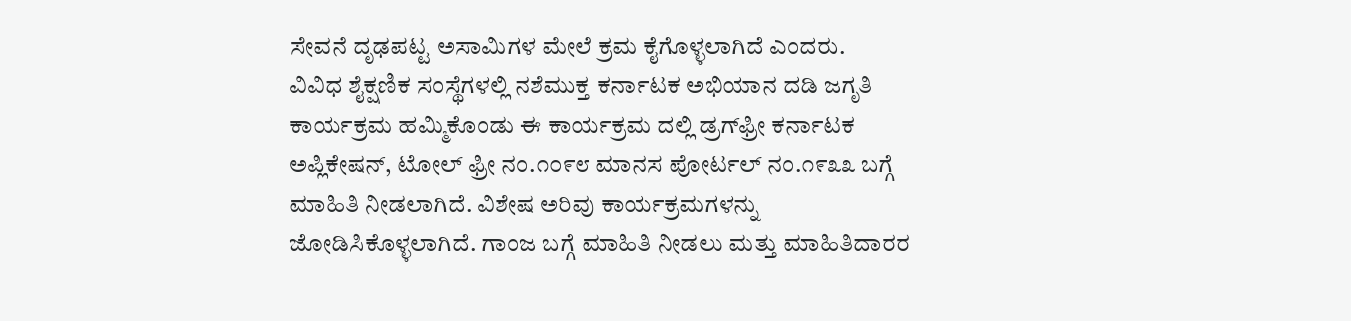ಸೇವನೆ ದೃಢಪಟ್ಟ ಅಸಾಮಿಗಳ ಮೇಲೆ ಕ್ರಮ ಕೈಗೊಳ್ಳಲಾಗಿದೆ ಎಂದರು.
ವಿವಿಧ ಶೈಕ್ಷಣಿಕ ಸಂಸ್ಥೆಗಳಲ್ಲಿ ನಶೆಮುಕ್ತ ಕರ್ನಾಟಕ ಅಭಿಯಾನ ದಡಿ ಜಗೃತಿ ಕಾರ್ಯಕ್ರಮ ಹಮ್ಮಿಕೊಂಡು ಈ ಕಾರ್ಯಕ್ರಮ ದಲ್ಲಿ ಡ್ರಗ್‌ಫ್ರೀ ಕರ್ನಾಟಕ ಅಪ್ಲಿಕೇಷನ್, ಟೋಲ್ ಫ್ರೀ ನಂ.೧೦೯೮ ಮಾನಸ ಪೋರ್ಟಲ್ ನಂ.೧೯೩೩ ಬಗ್ಗೆ ಮಾಹಿತಿ ನೀಡಲಾಗಿದೆ. ವಿಶೇಷ ಅರಿವು ಕಾರ್ಯಕ್ರಮಗಳನ್ನು ಜೋಡಿಸಿಕೊಳ್ಳಲಾಗಿದೆ. ಗಾಂಜ ಬಗ್ಗೆ ಮಾಹಿತಿ ನೀಡಲು ಮತ್ತು ಮಾಹಿತಿದಾರರ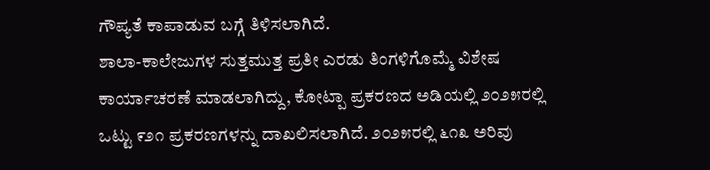ಗೌಪ್ಯತೆ ಕಾಪಾಡುವ ಬಗ್ಗೆ ತಿಳಿಸಲಾಗಿದೆ.
ಶಾಲಾ-ಕಾಲೇಜುಗಳ ಸುತ್ತಮುತ್ತ ಪ್ರತೀ ಎರಡು ತಿಂಗಳಿಗೊಮ್ಮೆ ವಿಶೇಷ ಕಾರ್ಯಾಚರಣೆ ಮಾಡಲಾಗಿದ್ದು, ಕೋಟ್ಪಾ ಪ್ರಕರಣದ ಅಡಿಯಲ್ಲಿ ೨೦೨೫ರಲ್ಲಿ ಒಟ್ಟು ೯೨೧ ಪ್ರಕರಣಗಳನ್ನು ದಾಖಲಿಸಲಾಗಿದೆ. ೨೦೨೫ರಲ್ಲಿ ೬೧೩ ಅರಿವು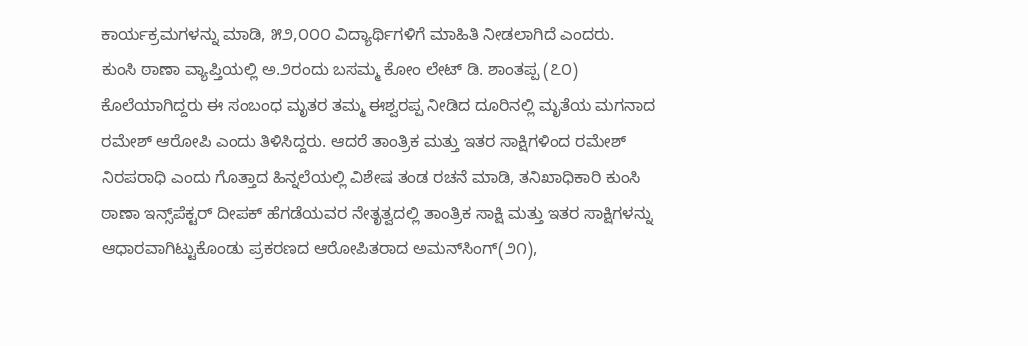ಕಾರ್ಯಕ್ರಮಗಳನ್ನು ಮಾಡಿ, ೫೨,೦೦೦ ವಿದ್ಯಾರ್ಥಿಗಳಿಗೆ ಮಾಹಿತಿ ನೀಡಲಾಗಿದೆ ಎಂದರು.
ಕುಂಸಿ ಠಾಣಾ ವ್ಯಾಪ್ತಿಯಲ್ಲಿ ಅ.೨ರಂದು ಬಸಮ್ಮ ಕೋಂ ಲೇಟ್ ಡಿ. ಶಾಂತಪ್ಪ (೭೦) ಕೊಲೆಯಾಗಿದ್ದರು ಈ ಸಂಬಂಧ ಮೃತರ ತಮ್ಮ ಈಶ್ವರಪ್ಪ ನೀಡಿದ ದೂರಿನಲ್ಲಿ ಮೃತೆಯ ಮಗನಾದ ರಮೇಶ್ ಆರೋಪಿ ಎಂದು ತಿಳಿಸಿದ್ದರು. ಆದರೆ ತಾಂತ್ರಿಕ ಮತ್ತು ಇತರ ಸಾಕ್ಷಿಗಳಿಂದ ರಮೇಶ್ ನಿರಪರಾಧಿ ಎಂದು ಗೊತ್ತಾದ ಹಿನ್ನಲೆಯಲ್ಲಿ ವಿಶೇಷ ತಂಡ ರಚನೆ ಮಾಡಿ, ತನಿಖಾಧಿಕಾರಿ ಕುಂಸಿ ಠಾಣಾ ಇನ್ಸ್‌ಪೆಕ್ಟರ್ ದೀಪಕ್ ಹೆಗಡೆಯವರ ನೇತೃತ್ವದಲ್ಲಿ ತಾಂತ್ರಿಕ ಸಾಕ್ಷಿ ಮತ್ತು ಇತರ ಸಾಕ್ಷಿಗಳನ್ನು ಆಧಾರವಾಗಿಟ್ಟುಕೊಂಡು ಪ್ರಕರಣದ ಆರೋಪಿತರಾದ ಅಮನ್‌ಸಿಂಗ್(೨೧),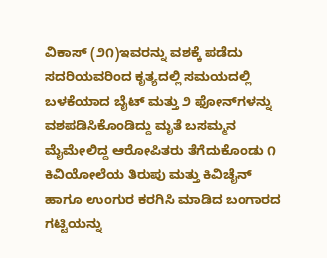ವಿಕಾಸ್ (೨೧)ಇವರನ್ನು ವಶಕ್ಕೆ ಪಡೆದು ಸದರಿಯವರಿಂದ ಕೃತ್ಯದಲ್ಲಿ ಸಮಯದಲ್ಲಿ ಬಳಕೆಯಾದ ಬೈಟ್ ಮತ್ತು ೨ ಫೋನ್‌ಗಳನ್ನು ವಶಪಡಿಸಿಕೊಂಡಿದ್ದು ಮೃತೆ ಬಸಮ್ಮನ ಮೈಮೇಲಿದ್ದ ಆರೋಪಿತರು ತೆಗೆದುಕೊಂಡು ೧ ಕಿವಿಯೋಲೆಯ ತಿರುಪು ಮತ್ತು ಕಿವಿಚೈನ್ ಹಾಗೂ ಉಂಗುರ ಕರಗಿಸಿ ಮಾಡಿದ ಬಂಗಾರದ ಗಟ್ಟಿಯನ್ನು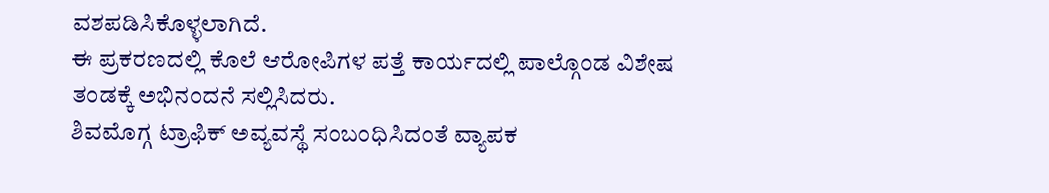ವಶಪಡಿಸಿಕೊಳ್ಳಲಾಗಿದೆ.
ಈ ಪ್ರಕರಣದಲ್ಲಿ ಕೊಲೆ ಆರೋಪಿಗಳ ಪತ್ತೆ ಕಾರ್ಯದಲ್ಲಿ ಪಾಲ್ಗೊಂಡ ವಿಶೇಷ ತಂಡಕ್ಕೆ ಅಭಿನಂದನೆ ಸಲ್ಲಿಸಿದರು.
ಶಿವಮೊಗ್ಗ ಟ್ರಾಫಿಕ್ ಅವ್ಯವಸ್ಥೆ ಸಂಬಂಧಿಸಿದಂತೆ ವ್ಯಾಪಕ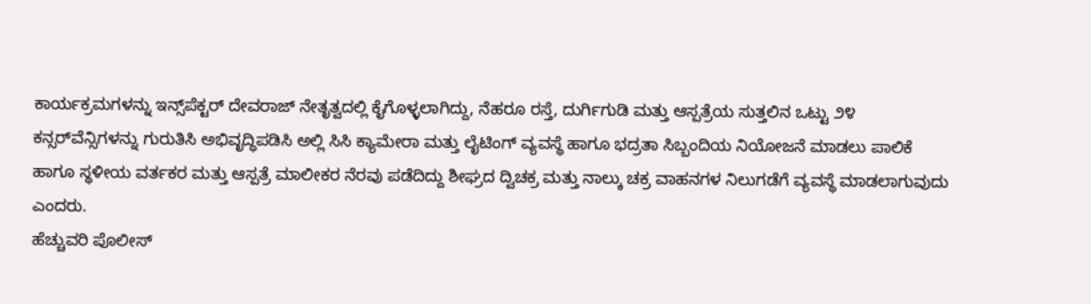ಕಾರ್ಯಕ್ರಮಗಳನ್ನು ಇನ್ಸ್‌ಪೆಕ್ಟರ್ ದೇವರಾಜ್ ನೇತೃತ್ವದಲ್ಲಿ ಕೈಗೊಳ್ಳಲಾಗಿದ್ದು, ನೆಹರೂ ರಸ್ತೆ, ದುರ್ಗಿಗುಡಿ ಮತ್ತು ಆಸ್ಪತ್ರೆಯ ಸುತ್ತಲಿನ ಒಟ್ಟು ೨೪ ಕನ್ಸರ್‌ವೆನ್ಸಿಗಳನ್ನು ಗುರುತಿಸಿ ಅಭಿವೃದ್ಧಿಪಡಿಸಿ ಅಲ್ಲಿ ಸಿಸಿ ಕ್ಯಾಮೇರಾ ಮತ್ತು ಲೈಟಿಂಗ್ ವ್ಯವಸ್ಥೆ ಹಾಗೂ ಭದ್ರತಾ ಸಿಬ್ಬಂದಿಯ ನಿಯೋಜನೆ ಮಾಡಲು ಪಾಲಿಕೆ ಹಾಗೂ ಸ್ಥಳೀಯ ವರ್ತಕರ ಮತ್ತು ಆಸ್ಪತ್ರೆ ಮಾಲೀಕರ ನೆರವು ಪಡೆದಿದ್ದು ಶೀಘ್ರದ ದ್ವಿಚಕ್ರ ಮತ್ತು ನಾಲ್ಕು ಚಕ್ರ ವಾಹನಗಳ ನಿಲುಗಡೆಗೆ ವ್ಯವಸ್ಥೆ ಮಾಡಲಾಗುವುದು ಎಂದರು.
ಹೆಚ್ಚುವರಿ ಪೊಲೀಸ್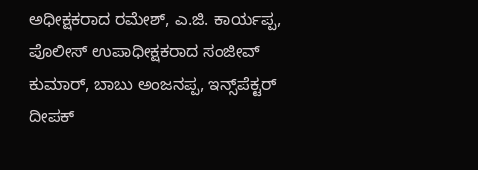ಅಧೀಕ್ಷಕರಾದ ರಮೇಶ್, ಎ.ಜಿ. ಕಾರ್ಯಪ್ಪ, ಪೊಲೀಸ್ ಉಪಾಧೀಕ್ಷಕರಾದ ಸಂಜೀವ್ ಕುಮಾರ್, ಬಾಬು ಅಂಜನಪ್ಪ, ಇನ್ಸ್‌ಪೆಕ್ಟರ್ ದೀಪಕ್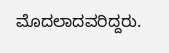ಮೊದಲಾದವರಿದ್ದರು.